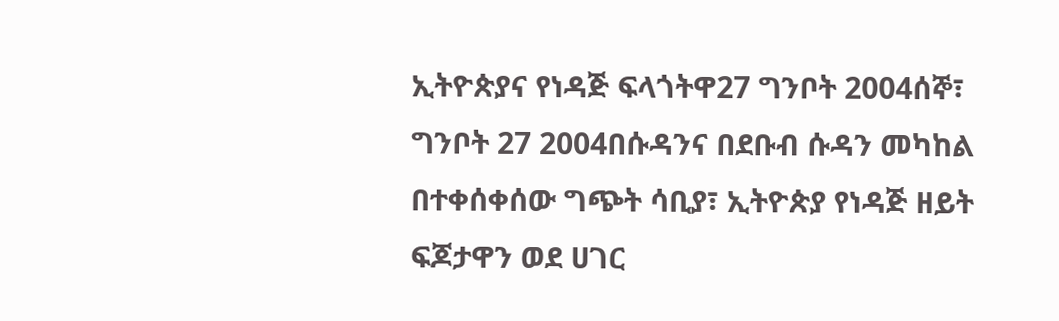ኢትዮጵያና የነዳጅ ፍላጎትዋ27 ግንቦት 2004ሰኞ፣ ግንቦት 27 2004በሱዳንና በደቡብ ሱዳን መካከል በተቀሰቀሰው ግጭት ሳቢያ፣ ኢትዮጵያ የነዳጅ ዘይት ፍጆታዋን ወደ ሀገር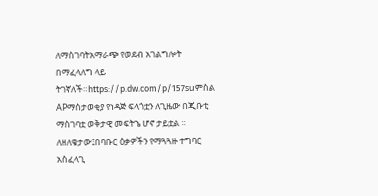ለማስገባትአማራጭ የወደብ አገልግሎት በማፈላለግ ላይ ትገኛለች።https://p.dw.com/p/157suምስል APማስታወቂያ የነዳጅ ፍላጎቷን ለጊዜው በጂቡቲ ማስገባቷ ወቅታዊ መፍትኄ ሆኖ ታይቷል ። ለዘለቄታው፤በባቡር ዕቃዎችን የማጓጓዙ ተግባር አስፈላጊ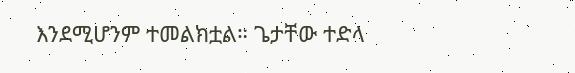እንደሚሆንም ተመልክቷል። ጌታቸው ተድላ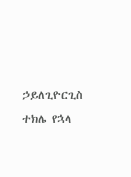ኃይለጊዮርጊስ ተክሌ የኋላ